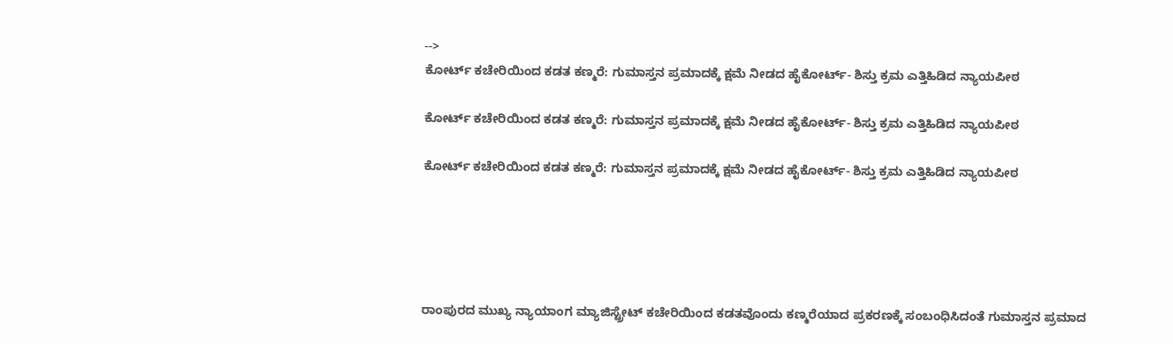-->
ಕೋರ್ಟ್ ಕಚೇರಿಯಿಂದ ಕಡತ ಕಣ್ಮರೆ: ಗುಮಾಸ್ತನ ಪ್ರಮಾದಕ್ಕೆ ಕ್ಷಮೆ ನೀಡದ ಹೈಕೋರ್ಟ್‌- ಶಿಸ್ತು ಕ್ರಮ ಎತ್ತಿಹಿಡಿದ ನ್ಯಾಯಪೀಠ

ಕೋರ್ಟ್ ಕಚೇರಿಯಿಂದ ಕಡತ ಕಣ್ಮರೆ: ಗುಮಾಸ್ತನ ಪ್ರಮಾದಕ್ಕೆ ಕ್ಷಮೆ ನೀಡದ ಹೈಕೋರ್ಟ್‌- ಶಿಸ್ತು ಕ್ರಮ ಎತ್ತಿಹಿಡಿದ ನ್ಯಾಯಪೀಠ

ಕೋರ್ಟ್ ಕಚೇರಿಯಿಂದ ಕಡತ ಕಣ್ಮರೆ: ಗುಮಾಸ್ತನ ಪ್ರಮಾದಕ್ಕೆ ಕ್ಷಮೆ ನೀಡದ ಹೈಕೋರ್ಟ್‌- ಶಿಸ್ತು ಕ್ರಮ ಎತ್ತಿಹಿಡಿದ ನ್ಯಾಯಪೀಠ





ರಾಂಪುರದ ಮುಖ್ಯ ನ್ಯಾಯಾಂಗ ಮ್ಯಾಜಿಸ್ಟ್ರೇಟ್ ಕಚೇರಿಯಿಂದ ಕಡತವೊಂದು ಕಣ್ಮರೆಯಾದ ಪ್ರಕರಣಕ್ಕೆ ಸಂಬಂಧಿಸಿದಂತೆ ಗುಮಾಸ್ತನ ಪ್ರಮಾದ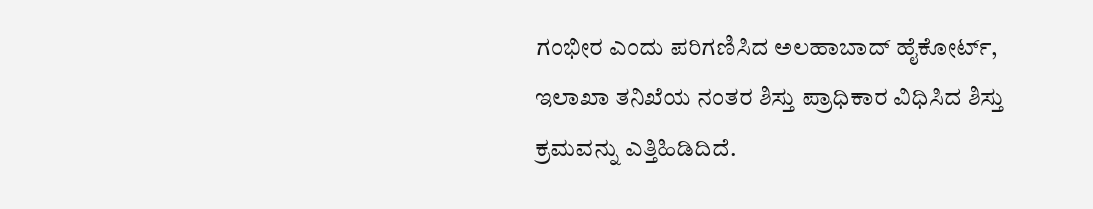ಗಂಭೀರ ಎಂದು ಪರಿಗಣಿಸಿದ ಅಲಹಾಬಾದ್ ಹೈಕೋರ್ಟ್‌, ಇಲಾಖಾ ತನಿಖೆಯ ನಂತರ ಶಿಸ್ತು ಪ್ರಾಧಿಕಾರ ವಿಧಿಸಿದ ಶಿಸ್ತು ಕ್ರಮವನ್ನು ಎತ್ತಿಹಿಡಿದಿದೆ.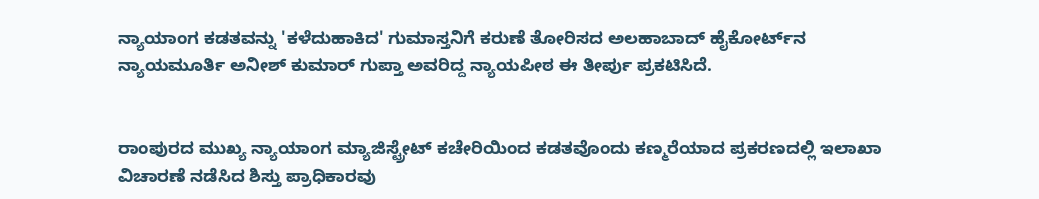ನ್ಯಾಯಾಂಗ ಕಡತವನ್ನು 'ಕಳೆದುಹಾಕಿದ' ಗುಮಾಸ್ತನಿಗೆ ಕರುಣೆ ತೋರಿಸದ ಅಲಹಾಬಾದ್ ಹೈಕೋರ್ಟ್‌ನ ನ್ಯಾಯಮೂರ್ತಿ ಅನೀಶ್ ಕುಮಾರ್ ಗುಪ್ತಾ ಅವರಿದ್ದ ನ್ಯಾಯಪೀಠ ಈ ತೀರ್ಪು ಪ್ರಕಟಿಸಿದೆ.


ರಾಂಪುರದ ಮುಖ್ಯ ನ್ಯಾಯಾಂಗ ಮ್ಯಾಜಿಸ್ಟ್ರೇಟ್ ಕಚೇರಿಯಿಂದ ಕಡತವೊಂದು ಕಣ್ಮರೆಯಾದ ಪ್ರಕರಣದಲ್ಲಿ ಇಲಾಖಾ ವಿಚಾರಣೆ ನಡೆಸಿದ ಶಿಸ್ತು ಪ್ರಾಧಿಕಾರವು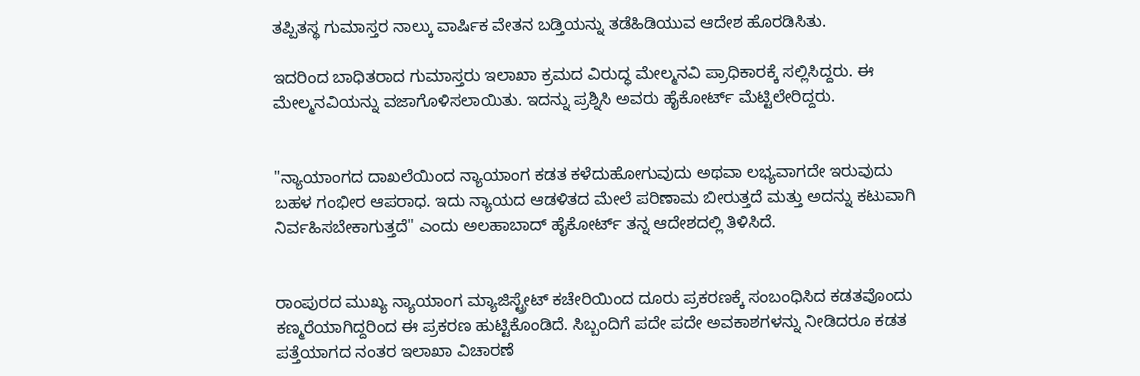ತಪ್ಪಿತಸ್ಥ ಗುಮಾಸ್ತರ ನಾಲ್ಕು ವಾರ್ಷಿಕ ವೇತನ ಬಡ್ತಿಯನ್ನು ತಡೆಹಿಡಿಯುವ ಆದೇಶ ಹೊರಡಿಸಿತು.

ಇದರಿಂದ ಬಾಧಿತರಾದ ಗುಮಾಸ್ತರು ಇಲಾಖಾ ಕ್ರಮದ ವಿರುದ್ಧ ಮೇಲ್ಮನವಿ ಪ್ರಾಧಿಕಾರಕ್ಕೆ ಸಲ್ಲಿಸಿದ್ದರು. ಈ ಮೇಲ್ಮನವಿಯನ್ನು ವಜಾಗೊಳಿಸಲಾಯಿತು. ಇದನ್ನು ಪ್ರಶ್ನಿಸಿ ಅವರು ಹೈಕೋರ್ಟ್ ಮೆಟ್ಟಿಲೇರಿದ್ದರು.


"ನ್ಯಾಯಾಂಗದ ದಾಖಲೆಯಿಂದ ನ್ಯಾಯಾಂಗ ಕಡತ ಕಳೆದುಹೋಗುವುದು ಅಥವಾ ಲಭ್ಯವಾಗದೇ ಇರುವುದು ಬಹಳ ಗಂಭೀರ ಆಪರಾಧ. ಇದು ನ್ಯಾಯದ ಆಡಳಿತದ ಮೇಲೆ ಪರಿಣಾಮ ಬೀರುತ್ತದೆ ಮತ್ತು ಅದನ್ನು ಕಟುವಾಗಿ ನಿರ್ವಹಿಸಬೇಕಾಗುತ್ತದೆ" ಎಂದು ಅಲಹಾಬಾದ್ ಹೈಕೋರ್ಟ್ ತನ್ನ ಆದೇಶದಲ್ಲಿ ತಿಳಿಸಿದೆ.


ರಾಂಪುರದ ಮುಖ್ಯ ನ್ಯಾಯಾಂಗ ಮ್ಯಾಜಿಸ್ಟ್ರೇಟ್ ಕಚೇರಿಯಿಂದ ದೂರು ಪ್ರಕರಣಕ್ಕೆ ಸಂಬಂಧಿಸಿದ ಕಡತವೊಂದು ಕಣ್ಮರೆಯಾಗಿದ್ದರಿಂದ ಈ ಪ್ರಕರಣ ಹುಟ್ಟಿಕೊಂಡಿದೆ. ಸಿಬ್ಬಂದಿಗೆ ಪದೇ ಪದೇ ಅವಕಾಶಗಳನ್ನು ನೀಡಿದರೂ ಕಡತ ಪತ್ತೆಯಾಗದ ನಂತರ ಇಲಾಖಾ ವಿಚಾರಣೆ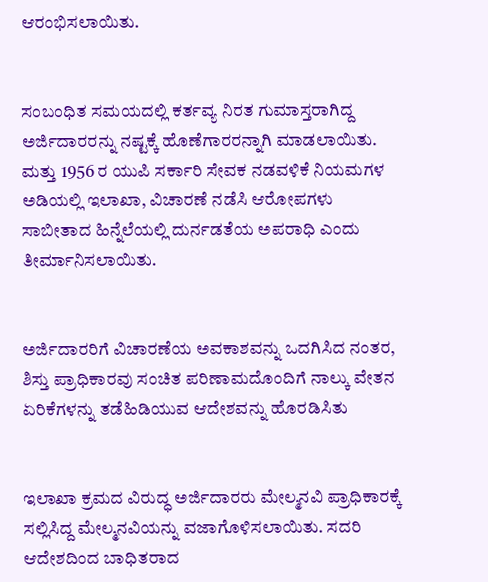ಆರಂಭಿಸಲಾಯಿತು.


ಸಂಬಂಧಿತ ಸಮಯದಲ್ಲಿ ಕರ್ತವ್ಯ ನಿರತ ಗುಮಾಸ್ತರಾಗಿದ್ದ ಅರ್ಜಿದಾರರನ್ನು ನಷ್ಟಕ್ಕೆ ಹೊಣೆಗಾರರನ್ನಾಗಿ ಮಾಡಲಾಯಿತು. ಮತ್ತು 1956 ರ ಯುಪಿ ಸರ್ಕಾರಿ ಸೇವಕ ನಡವಳಿಕೆ ನಿಯಮಗಳ ಅಡಿಯಲ್ಲಿ ಇಲಾಖಾ, ವಿಚಾರಣೆ ನಡೆಸಿ ಆರೋಪಗಳು ಸಾಬೀತಾದ ಹಿನ್ನೆಲೆಯಲ್ಲಿ ದುರ್ನಡತೆಯ ಅಪರಾಧಿ ಎಂದು ತೀರ್ಮಾನಿಸಲಾಯಿತು.


ಅರ್ಜಿದಾರರಿಗೆ ವಿಚಾರಣೆಯ ಅವಕಾಶವನ್ನು ಒದಗಿಸಿದ ನಂತರ, ಶಿಸ್ತು ಪ್ರಾಧಿಕಾರವು ಸಂಚಿತ ಪರಿಣಾಮದೊಂದಿಗೆ ನಾಲ್ಕು ವೇತನ ಏರಿಕೆಗಳನ್ನು ತಡೆಹಿಡಿಯುವ ಆದೇಶವನ್ನು ಹೊರಡಿಸಿತು


ಇಲಾಖಾ ಕ್ರಮದ ವಿರುದ್ಧ ಅರ್ಜಿದಾರರು ಮೇಲ್ಮನವಿ ಪ್ರಾಧಿಕಾರಕ್ಕೆ ಸಲ್ಲಿಸಿದ್ದ ಮೇಲ್ಮನವಿಯನ್ನು ವಜಾಗೊಳಿಸಲಾಯಿತು. ಸದರಿ ಆದೇಶದಿಂದ ಬಾಧಿತರಾದ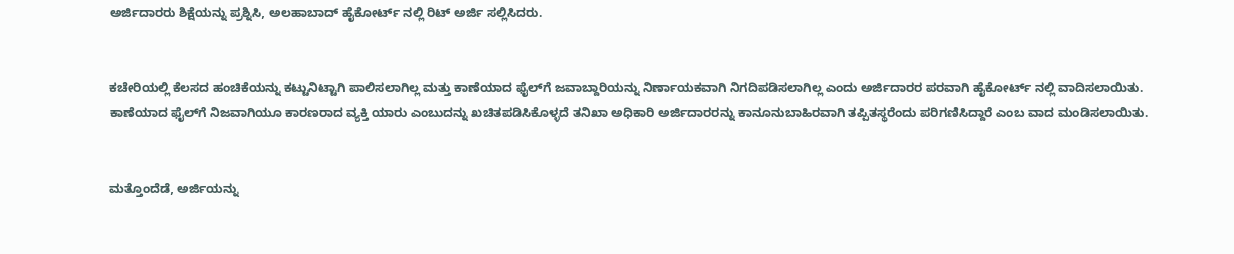ಅರ್ಜಿದಾರರು ಶಿಕ್ಷೆಯನ್ನು ಪ್ರಶ್ನಿಸಿ, ಅಲಹಾಬಾದ್ ಹೈಕೋರ್ಟ್ ನಲ್ಲಿ ರಿಟ್ ಅರ್ಜಿ ಸಲ್ಲಿಸಿದರು.


ಕಚೇರಿಯಲ್ಲಿ ಕೆಲಸದ ಹಂಚಿಕೆಯನ್ನು ಕಟ್ಟುನಿಟ್ಟಾಗಿ ಪಾಲಿಸಲಾಗಿಲ್ಲ ಮತ್ತು ಕಾಣೆಯಾದ ಫೈಲ್‌ಗೆ ಜವಾಬ್ದಾರಿಯನ್ನು ನಿರ್ಣಾಯಕವಾಗಿ ನಿಗದಿಪಡಿಸಲಾಗಿಲ್ಲ ಎಂದು ಅರ್ಜಿದಾರರ ಪರವಾಗಿ ಹೈಕೋರ್ಟ್ ನಲ್ಲಿ ವಾದಿಸಲಾಯಿತು. ಕಾಣೆಯಾದ ಫೈಲ್‌ಗೆ ನಿಜವಾಗಿಯೂ ಕಾರಣರಾದ ವ್ಯಕ್ತಿ ಯಾರು ಎಂಬುದನ್ನು ಖಚಿತಪಡಿಸಿಕೊಳ್ಳದೆ ತನಿಖಾ ಅಧಿಕಾರಿ ಅರ್ಜಿದಾರರನ್ನು ಕಾನೂನುಬಾಹಿರವಾಗಿ ತಪ್ಪಿತಸ್ಥರೆಂದು ಪರಿಗಣಿಸಿದ್ದಾರೆ ಎಂಬ ವಾದ ಮಂಡಿಸಲಾಯಿತು.


ಮತ್ತೊಂದೆಡೆ, ಅರ್ಜಿಯನ್ನು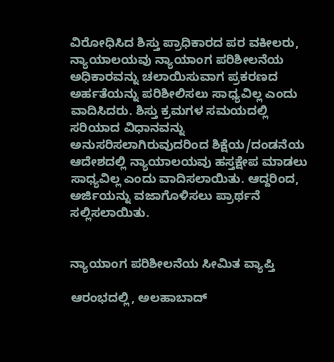ವಿರೋಧಿಸಿದ ಶಿಸ್ತು ಪ್ರಾಧಿಕಾರದ ಪರ ವಕೀಲರು, ನ್ಯಾಯಾಲಯವು ನ್ಯಾಯಾಂಗ ಪರಿಶೀಲನೆಯ ಅಧಿಕಾರವನ್ನು ಚಲಾಯಿಸುವಾಗ ಪ್ರಕರಣದ ಅರ್ಹತೆಯನ್ನು ಪರಿಶೀಲಿಸಲು ಸಾಧ್ಯವಿಲ್ಲ ಎಂದು ವಾದಿಸಿದರು. ಶಿಸ್ತು ಕ್ರಮಗಳ ಸಮಯದಲ್ಲಿ ಸರಿಯಾದ ವಿಧಾನವನ್ನು ಅನುಸರಿಸಲಾಗಿರುವುದರಿಂದ ಶಿಕ್ಷೆಯ/ದಂಡನೆಯ ಆದೇಶದಲ್ಲಿ ನ್ಯಾಯಾಲಯವು ಹಸ್ತಕ್ಷೇಪ ಮಾಡಲು ಸಾಧ್ಯವಿಲ್ಲ ಎಂದು ವಾದಿಸಲಾಯಿತು. ಆದ್ದರಿಂದ, ಅರ್ಜಿಯನ್ನು ವಜಾಗೊಳಿಸಲು ಪ್ರಾರ್ಥನೆ ಸಲ್ಲಿಸಲಾಯಿತು.


ನ್ಯಾಯಾಂಗ ಪರಿಶೀಲನೆಯ ಸೀಮಿತ ವ್ಯಾಪ್ತಿ

ಆರಂಭದಲ್ಲಿ, ಅಲಹಾಬಾದ್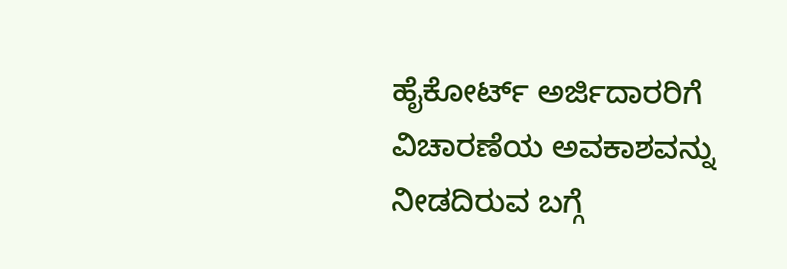ಹೈಕೋರ್ಟ್ ಅರ್ಜಿದಾರರಿಗೆ ವಿಚಾರಣೆಯ ಅವಕಾಶವನ್ನು ನೀಡದಿರುವ ಬಗ್ಗೆ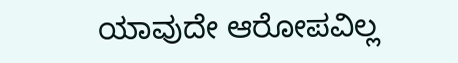ಯಾವುದೇ ಆರೋಪವಿಲ್ಲ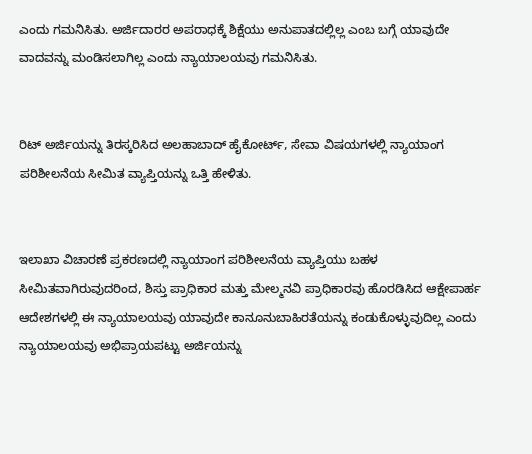ಎಂದು ಗಮನಿಸಿತು. ಅರ್ಜಿದಾರರ ಅಪರಾಧಕ್ಕೆ ಶಿಕ್ಷೆಯು ಅನುಪಾತದಲ್ಲಿಲ್ಲ ಎಂಬ ಬಗ್ಗೆ ಯಾವುದೇ ವಾದವನ್ನು ಮಂಡಿಸಲಾಗಿಲ್ಲ ಎಂದು ನ್ಯಾಯಾಲಯವು ಗಮನಿಸಿತು.


ರಿಟ್ ಅರ್ಜಿಯನ್ನು ತಿರಸ್ಕರಿಸಿದ ಅಲಹಾಬಾದ್ ಹೈಕೋರ್ಟ್, ಸೇವಾ ವಿಷಯಗಳಲ್ಲಿ ನ್ಯಾಯಾಂಗ ಪರಿಶೀಲನೆಯ ಸೀಮಿತ ವ್ಯಾಪ್ತಿಯನ್ನು ಒತ್ತಿ ಹೇಳಿತು.


ಇಲಾಖಾ ವಿಚಾರಣೆ ಪ್ರಕರಣದಲ್ಲಿ ನ್ಯಾಯಾಂಗ ಪರಿಶೀಲನೆಯ ವ್ಯಾಪ್ತಿಯು ಬಹಳ ಸೀಮಿತವಾಗಿರುವುದರಿಂದ, ಶಿಸ್ತು ಪ್ರಾಧಿಕಾರ ಮತ್ತು ಮೇಲ್ಮನವಿ ಪ್ರಾಧಿಕಾರವು ಹೊರಡಿಸಿದ ಆಕ್ಷೇಪಾರ್ಹ ಆದೇಶಗಳಲ್ಲಿ ಈ ನ್ಯಾಯಾಲಯವು ಯಾವುದೇ ಕಾನೂನುಬಾಹಿರತೆಯನ್ನು ಕಂಡುಕೊಳ್ಳುವುದಿಲ್ಲ ಎಂದು ನ್ಯಾಯಾಲಯವು ಅಭಿಪ್ರಾಯಪಟ್ಟು ಅರ್ಜಿಯನ್ನು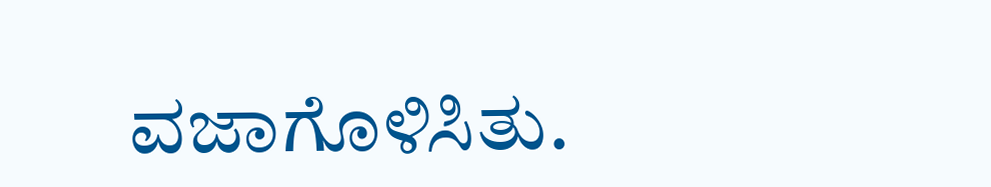ವಜಾಗೊಳಿಸಿತು.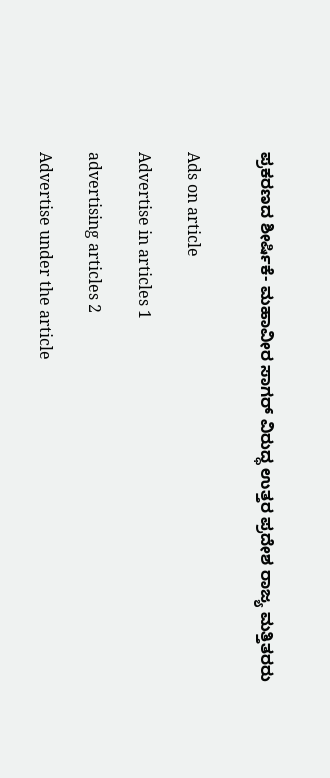ಪ್ರಕರಣದ ಶೀರ್ಷಿಕೆ- ಮಹಾವೀರ ಸಾಗರ್ ವಿರುದ್ಧ ಉತ್ತರ ಪ್ರದೇಶ ರಾಜ್ಯ ಮತ್ತಿತರರು


Ads on article

Advertise in articles 1

advertising articles 2

Advertise under the article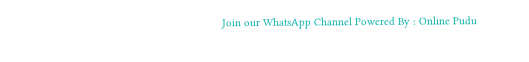Join our WhatsApp Channel Powered By : Online Pudu